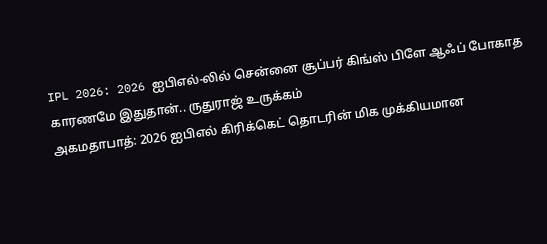IPL 2026: 2026 ஐபிஎல்-லில் சென்னை சூப்பர் கிங்ஸ் பிளே ஆஃப் போகாத காரணமே இதுதான்.. ருதுராஜ் உருக்கம்
அகமதாபாத்: 2026 ஐபிஎல் கிரிக்கெட் தொடரின் மிக முக்கியமான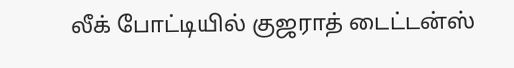லீக் போட்டியில் குஜராத் டைட்டன்ஸ்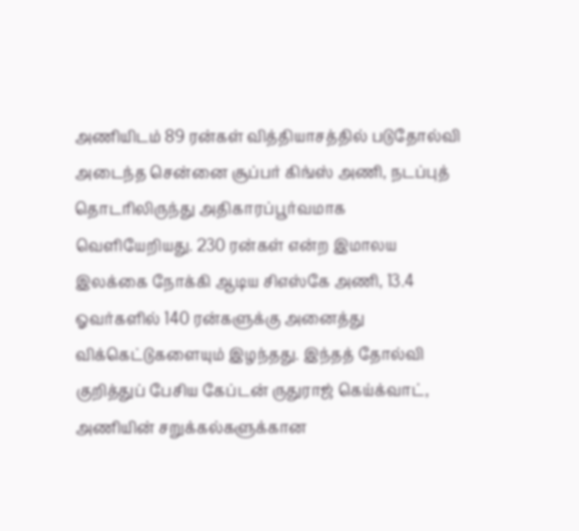அணியிடம் 89 ரன்கள் வித்தியாசத்தில் படுதோல்வி அடைந்த சென்னை சூப்பர் கிங்ஸ் அணி, நடப்புத் தொடரிலிருந்து அதிகாரப்பூர்வமாக வெளியேறியது. 230 ரன்கள் என்ற இமாலய இலக்கை நோக்கி ஆடிய சிஎஸ்கே அணி, 13.4 ஓவர்களில் 140 ரன்களுக்கு அனைத்து விக்கெட்டுகளையும் இழந்தது. இந்தத் தோல்வி குறித்துப் பேசிய கேப்டன் ருதுராஜ் கெய்க்வாட், அணியின் சறுக்கல்களுக்கான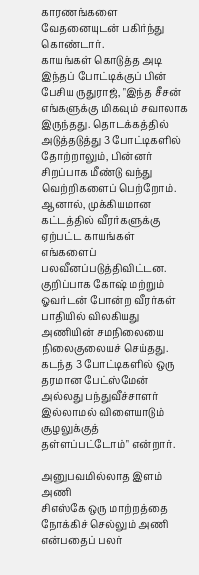காரணங்களை வேதனையுடன் பகிர்ந்து கொண்டார்.
காயங்கள் கொடுத்த அடி
இந்தப் போட்டிக்குப் பின் பேசிய ருதுராஜ், "இந்த சீசன் எங்களுக்கு மிகவும் சவாலாக இருந்தது. தொடக்கத்தில் அடுத்தடுத்து 3 போட்டிகளில் தோற்றாலும், பின்னர் சிறப்பாக மீண்டு வந்து வெற்றிகளைப் பெற்றோம். ஆனால், முக்கியமான கட்டத்தில் வீரர்களுக்கு ஏற்பட்ட காயங்கள் எங்களைப் பலவீனப்படுத்திவிட்டன. குறிப்பாக கோஷ் மற்றும் ஓவர்டன் போன்ற வீரர்கள் பாதியில் விலகியது அணியின் சமநிலையை நிலைகுலையச் செய்தது. கடந்த 3 போட்டிகளில் ஒரு தரமான பேட்ஸ்மேன் அல்லது பந்துவீச்சாளர் இல்லாமல் விளையாடும் சூழலுக்குத் தள்ளப்பட்டோம்" என்றார்.

அனுபவமில்லாத இளம் அணி
சிஎஸ்கே ஒரு மாற்றத்தை நோக்கிச் செல்லும் அணி என்பதைப் பலர்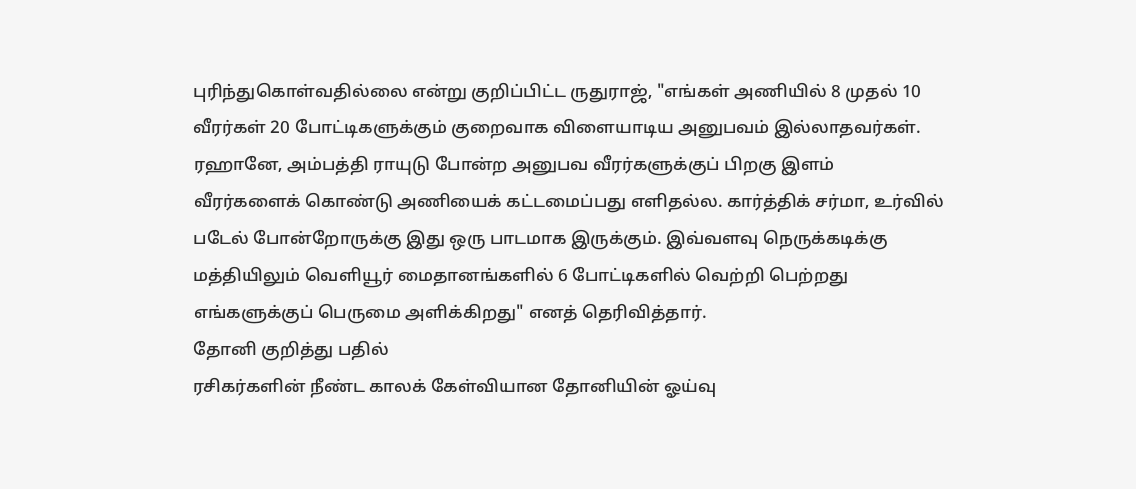புரிந்துகொள்வதில்லை என்று குறிப்பிட்ட ருதுராஜ், "எங்கள் அணியில் 8 முதல் 10 வீரர்கள் 20 போட்டிகளுக்கும் குறைவாக விளையாடிய அனுபவம் இல்லாதவர்கள். ரஹானே, அம்பத்தி ராயுடு போன்ற அனுபவ வீரர்களுக்குப் பிறகு இளம் வீரர்களைக் கொண்டு அணியைக் கட்டமைப்பது எளிதல்ல. கார்த்திக் சர்மா, உர்வில் படேல் போன்றோருக்கு இது ஒரு பாடமாக இருக்கும். இவ்வளவு நெருக்கடிக்கு மத்தியிலும் வெளியூர் மைதானங்களில் 6 போட்டிகளில் வெற்றி பெற்றது எங்களுக்குப் பெருமை அளிக்கிறது" எனத் தெரிவித்தார்.
தோனி குறித்து பதில்
ரசிகர்களின் நீண்ட காலக் கேள்வியான தோனியின் ஓய்வு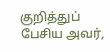குறித்துப் பேசிய அவர்,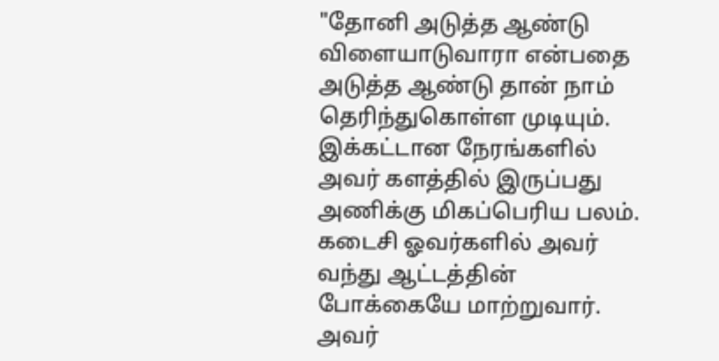"தோனி அடுத்த ஆண்டு விளையாடுவாரா என்பதை அடுத்த ஆண்டு தான் நாம் தெரிந்துகொள்ள முடியும். இக்கட்டான நேரங்களில் அவர் களத்தில் இருப்பது அணிக்கு மிகப்பெரிய பலம். கடைசி ஓவர்களில் அவர் வந்து ஆட்டத்தின் போக்கையே மாற்றுவார். அவர்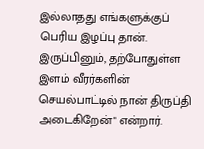இல்லாதது எங்களுக்குப் பெரிய இழப்பு தான். இருப்பினும், தற்போதுள்ள இளம் வீரர்களின் செயல்பாட்டில் நான் திருப்தி அடைகிறேன்" என்றார்.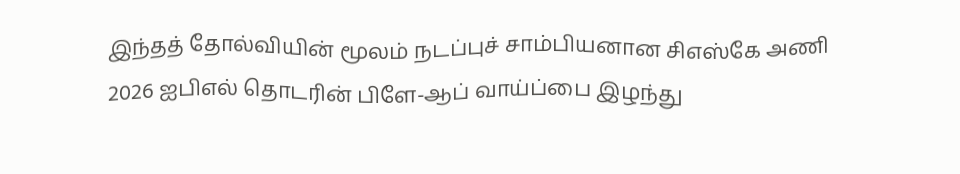இந்தத் தோல்வியின் மூலம் நடப்புச் சாம்பியனான சிஎஸ்கே அணி 2026 ஐபிஎல் தொடரின் பிளே-ஆப் வாய்ப்பை இழந்து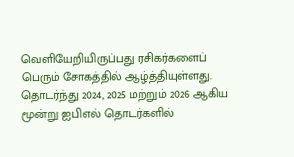வெளியேறியிருப்பது ரசிகர்களைப் பெரும் சோகத்தில் ஆழ்த்தியுள்ளது. தொடர்ந்து 2024, 2025 மற்றும் 2026 ஆகிய மூன்று ஐபிஎல் தொடர்களில்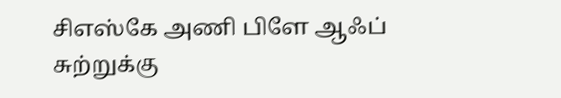சிஎஸ்கே அணி பிளே ஆஃப் சுற்றுக்கு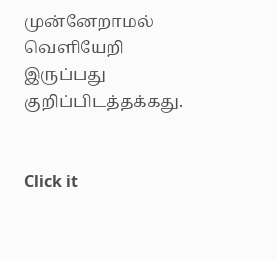முன்னேறாமல் வெளியேறி இருப்பது குறிப்பிடத்தக்கது.


Click it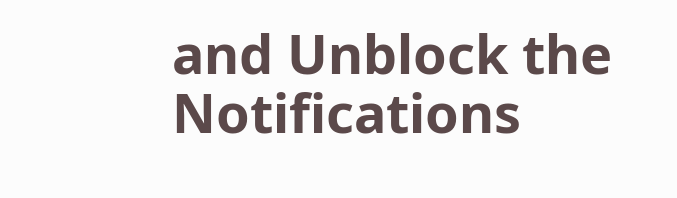and Unblock the Notifications